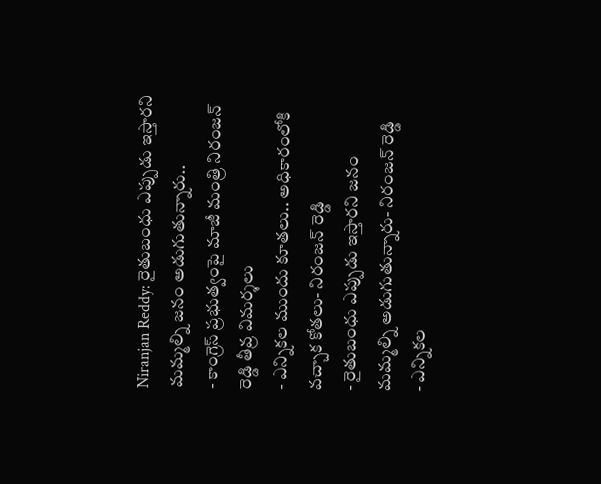Niranjan Reddy: రైతుబంధు ఎప్పుడు ఇస్తారని మమ్మల్ని జనం అడుగుతున్నారు..
- కాంగ్రెస్ ప్రభుత్వంపై మాజీ మంత్రి నిరంజన్ రెడ్డి తీవ్ర విమర్శలు
- ఎన్నికల ముందు కూతలు.. అధికారంలోకి వచ్చాక కోతలు- నిరంజన్ రెడ్డి
- రైతుబంధు ఎప్పుడు ఇస్తారని జనం మమ్మల్ని అడుగుతున్నారు- నిరంజన్ రెడ్డి
- ఎన్నికల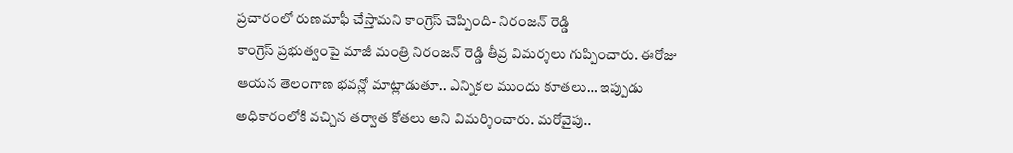ప్రచారంలో రుణమాఫీ చేస్తామని కాంగ్రెస్ చెప్పింది- నిరంజన్ రెడ్డి
కాంగ్రెస్ ప్రభుత్వంపై మాజీ మంత్రి నిరంజన్ రెడ్డి తీవ్ర విమర్శలు గుప్పించారు. ఈరోజు ఆయన తెలంగాణ భవన్లో మాట్లాడుతూ.. ఎన్నికల ముందు కూతలు… ఇప్పుడు అధికారంలోకి వచ్చిన తర్వాత కోతలు అని విమర్శించారు. మరోవైపు..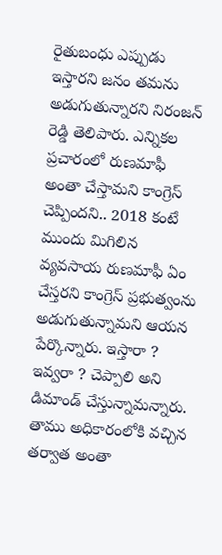రైతుబంధు ఎప్పుడు ఇస్తారని జనం తమను అడుగుతున్నారని నిరంజన్ రెడ్డి తెలిపారు. ఎన్నికల ప్రచారంలో రుణమాఫీ అంతా చేస్తామని కాంగ్రెస్ చెప్పిందని.. 2018 కంటే ముందు మిగిలిన వ్యవసాయ రుణమాఫీ ఏం చేస్తరని కాంగ్రెస్ ప్రభుత్వంను అడుగుతున్నామని ఆయన పేర్కొన్నారు. ఇస్తారా ? ఇవ్వరా ? చెప్పాలి అని డిమాండ్ చేస్తున్నామన్నారు. తాము అధికారంలోకి వచ్చిన తర్వాత అంతా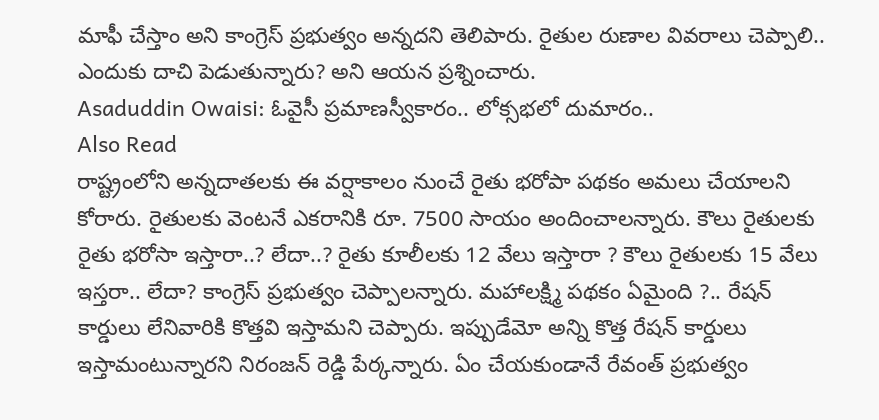మాఫీ చేస్తాం అని కాంగ్రెస్ ప్రభుత్వం అన్నదని తెలిపారు. రైతుల రుణాల వివరాలు చెప్పాలి.. ఎందుకు దాచి పెడుతున్నారు? అని ఆయన ప్రశ్నించారు.
Asaduddin Owaisi: ఓవైసీ ప్రమాణస్వీకారం.. లోక్సభలో దుమారం..
Also Read
రాష్ట్రంలోని అన్నదాతలకు ఈ వర్షాకాలం నుంచే రైతు భరోపా పథకం అమలు చేయాలని కోరారు. రైతులకు వెంటనే ఎకరానికి రూ. 7500 సాయం అందించాలన్నారు. కౌలు రైతులకు రైతు భరోసా ఇస్తారా..? లేదా..? రైతు కూలీలకు 12 వేలు ఇస్తారా ? కౌలు రైతులకు 15 వేలు ఇస్తరా.. లేదా? కాంగ్రెస్ ప్రభుత్వం చెప్పాలన్నారు. మహాలక్ష్మి పథకం ఏమైంది ?.. రేషన్ కార్డులు లేనివారికి కొత్తవి ఇస్తామని చెప్పారు. ఇప్పుడేమో అన్ని కొత్త రేషన్ కార్డులు ఇస్తామంటున్నారని నిరంజన్ రెడ్డి పేర్కన్నారు. ఏం చేయకుండానే రేవంత్ ప్రభుత్వం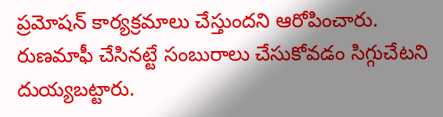ప్రమోషన్ కార్యక్రమాలు చేస్తుందని ఆరోపించారు. రుణమాఫీ చేసినట్టే సంబురాలు చేసుకోవడం సిగ్గుచేటని దుయ్యబట్టారు.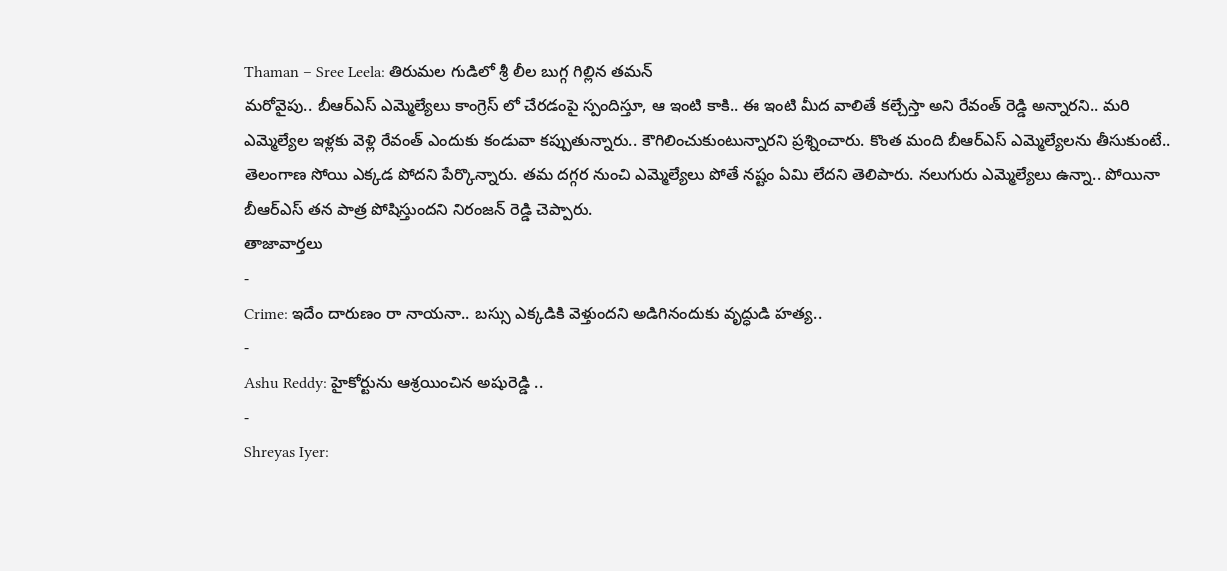Thaman – Sree Leela: తిరుమల గుడిలో శ్రీ లీల బుగ్గ గిల్లిన తమన్
మరోవైపు.. బీఆర్ఎస్ ఎమ్మెల్యేలు కాంగ్రెస్ లో చేరడంపై స్పందిస్తూ, ఆ ఇంటి కాకి.. ఈ ఇంటి మీద వాలితే కల్చేస్తా అని రేవంత్ రెడ్డి అన్నారని.. మరి ఎమ్మెల్యేల ఇళ్లకు వెళ్లి రేవంత్ ఎందుకు కండువా కప్పుతున్నారు.. కౌగిలించుకుంటున్నారని ప్రశ్నించారు. కొంత మంది బీఆర్ఎస్ ఎమ్మెల్యేలను తీసుకుంటే.. తెలంగాణ సోయి ఎక్కడ పోదని పేర్కొన్నారు. తమ దగ్గర నుంచి ఎమ్మెల్యేలు పోతే నష్టం ఏమి లేదని తెలిపారు. నలుగురు ఎమ్మెల్యేలు ఉన్నా.. పోయినా బీఆర్ఎస్ తన పాత్ర పోషిస్తుందని నిరంజన్ రెడ్డి చెప్పారు.
తాజావార్తలు
-
Crime: ఇదేం దారుణం రా నాయనా.. బస్సు ఎక్కడికి వెళ్తుందని అడిగినందుకు వృద్ధుడి హత్య..
-
Ashu Reddy: హైకోర్టును ఆశ్రయించిన అషురెడ్డి ..
-
Shreyas Iyer: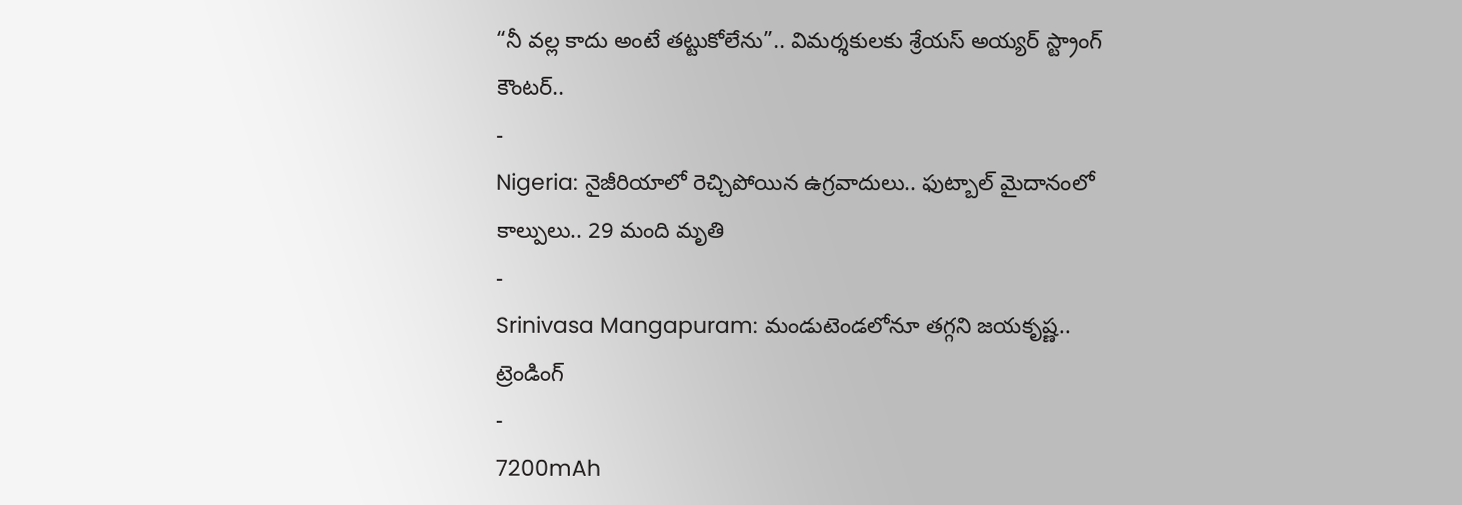“నీ వల్ల కాదు అంటే తట్టుకోలేను”.. విమర్శకులకు శ్రేయస్ అయ్యర్ స్ట్రాంగ్ కౌంటర్..
-
Nigeria: నైజీరియాలో రెచ్చిపోయిన ఉగ్రవాదులు.. ఫుట్బాల్ మైదానంలో కాల్పులు.. 29 మంది మృతి
-
Srinivasa Mangapuram: మండుటెండలోనూ తగ్గని జయకృష్ణ..
ట్రెండింగ్
-
7200mAh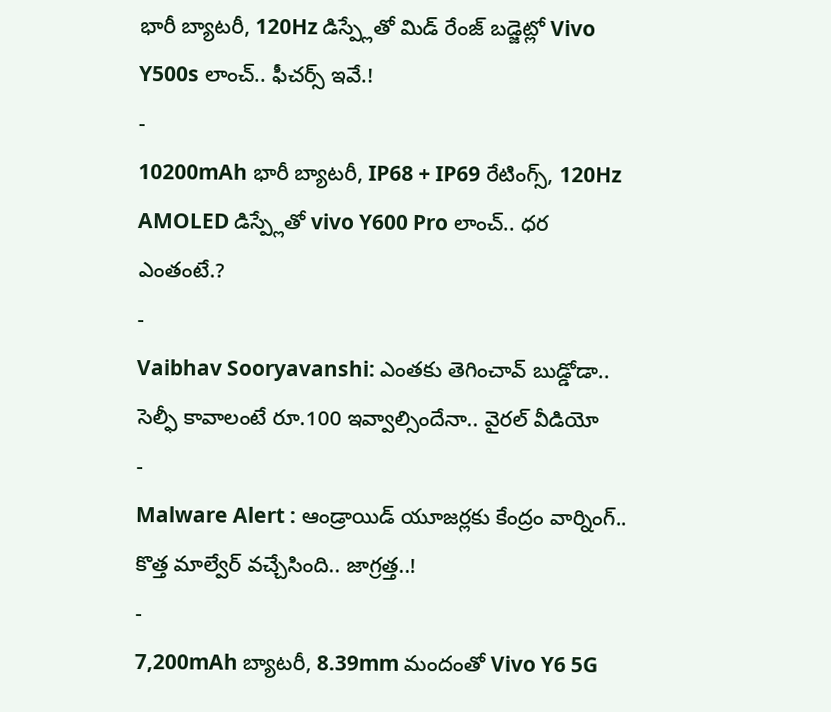భారీ బ్యాటరీ, 120Hz డిస్ప్లేతో మిడ్ రేంజ్ బడ్జెట్లో Vivo Y500s లాంచ్.. ఫీచర్స్ ఇవే.!
-
10200mAh భారీ బ్యాటరీ, IP68 + IP69 రేటింగ్స్, 120Hz AMOLED డిస్ప్లేతో vivo Y600 Pro లాంచ్.. ధర ఎంతంటే.?
-
Vaibhav Sooryavanshi: ఎంతకు తెగించావ్ బుడ్డోడా.. సెల్ఫీ కావాలంటే రూ.100 ఇవ్వాల్సిందేనా.. వైరల్ వీడియో
-
Malware Alert : ఆండ్రాయిడ్ యూజర్లకు కేంద్రం వార్నింగ్.. కొత్త మాల్వేర్ వచ్చేసింది.. జాగ్రత్త..!
-
7,200mAh బ్యాటరీ, 8.39mm మందంతో Vivo Y6 5G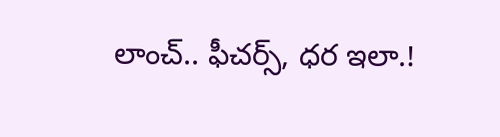లాంచ్.. ఫీచర్స్, ధర ఇలా.!